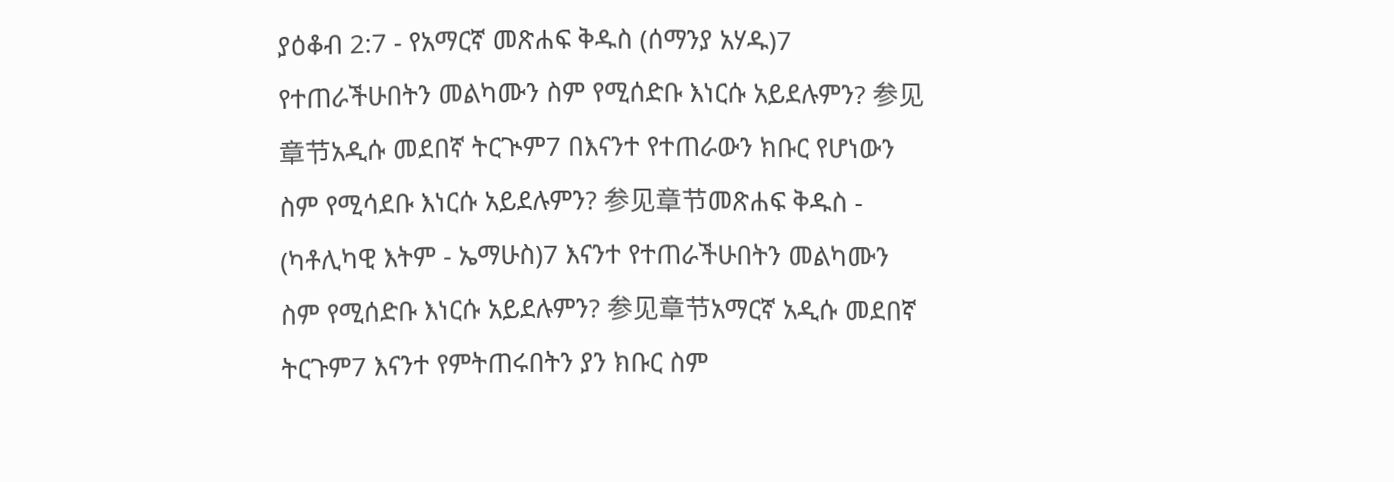ያዕቆብ 2:7 - የአማርኛ መጽሐፍ ቅዱስ (ሰማንያ አሃዱ)7 የተጠራችሁበትን መልካሙን ስም የሚሰድቡ እነርሱ አይደሉምን? 参见章节አዲሱ መደበኛ ትርጒም7 በእናንተ የተጠራውን ክቡር የሆነውን ስም የሚሳደቡ እነርሱ አይደሉምን? 参见章节መጽሐፍ ቅዱስ - (ካቶሊካዊ እትም - ኤማሁስ)7 እናንተ የተጠራችሁበትን መልካሙን ስም የሚሰድቡ እነርሱ አይደሉምን? 参见章节አማርኛ አዲሱ መደበኛ ትርጉም7 እናንተ የምትጠሩበትን ያን ክቡር ስም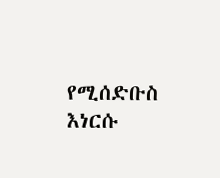የሚሰድቡስ እነርሱ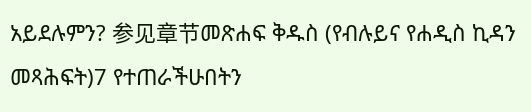አይደሉምን? 参见章节መጽሐፍ ቅዱስ (የብሉይና የሐዲስ ኪዳን መጻሕፍት)7 የተጠራችሁበትን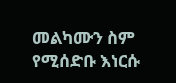መልካሙን ስም የሚሰድቡ እነርሱ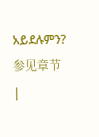አይደሉምን? 参见章节 |